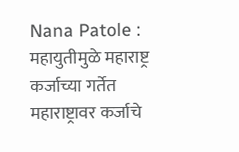Nana Patole : महायुतीमुळे महाराष्ट्र कर्जाच्या गर्तेत
महाराष्ट्रावर कर्जाचे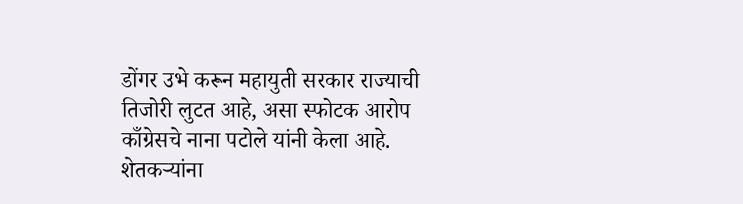डोंगर उभे करून महायुती सरकार राज्याची तिजोरी लुटत आहे, असा स्फोटक आरोप काँग्रेसचे नाना पटोले यांनी केला आहे. शेतकऱ्यांना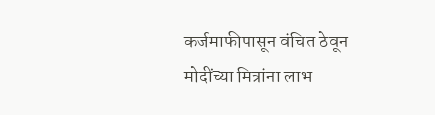कर्जमाफीपासून वंचित ठेवून मोदींच्या मित्रांना लाभ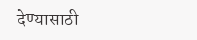देण्यासाठी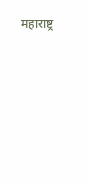महाराष्ट्र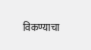विकण्याचा